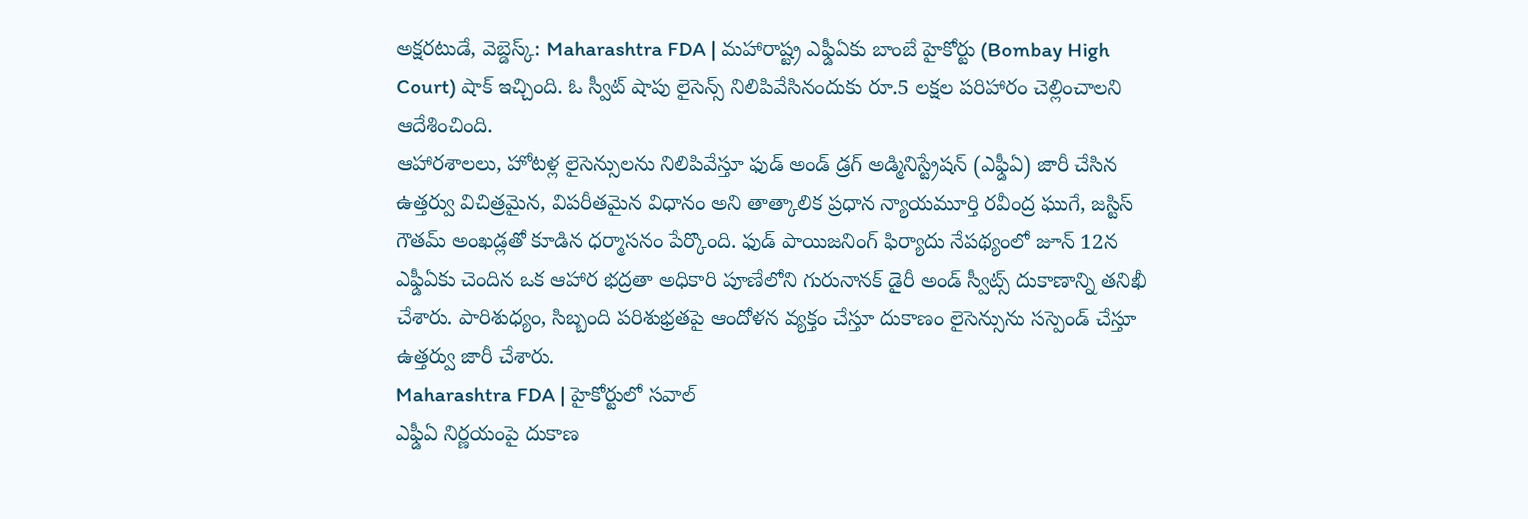అక్షరటుడే, వెబ్డెస్క్: Maharashtra FDA | మహారాష్ట్ర ఎఫ్డీఏకు బాంబే హైకోర్టు (Bombay High Court) షాక్ ఇచ్చింది. ఓ స్వీట్ షాపు లైసెన్స్ నిలిపివేసినందుకు రూ.5 లక్షల పరిహారం చెల్లించాలని ఆదేశించింది.
ఆహారశాలలు, హోటళ్ల లైసెన్సులను నిలిపివేస్తూ ఫుడ్ అండ్ డ్రగ్ అడ్మినిస్ట్రేషన్ (ఎఫ్డీఏ) జారీ చేసిన ఉత్తర్వు విచిత్రమైన, విపరీతమైన విధానం అని తాత్కాలిక ప్రధాన న్యాయమూర్తి రవీంద్ర ఘుగే, జస్టిస్ గౌతమ్ అంఖడ్లతో కూడిన ధర్మాసనం పేర్కొంది. ఫుడ్ పాయిజనింగ్ ఫిర్యాదు నేపథ్యంలో జూన్ 12న ఎఫ్డీఏకు చెందిన ఒక ఆహార భద్రతా అధికారి పూణేలోని గురునానక్ డైరీ అండ్ స్వీట్స్ దుకాణాన్ని తనిఖీ చేశారు. పారిశుధ్యం, సిబ్బంది పరిశుభ్రతపై ఆందోళన వ్యక్తం చేస్తూ దుకాణం లైసెన్సును సస్పెండ్ చేస్తూ ఉత్తర్వు జారీ చేశారు.
Maharashtra FDA | హైకోర్టులో సవాల్
ఎఫ్డీఏ నిర్ణయంపై దుకాణ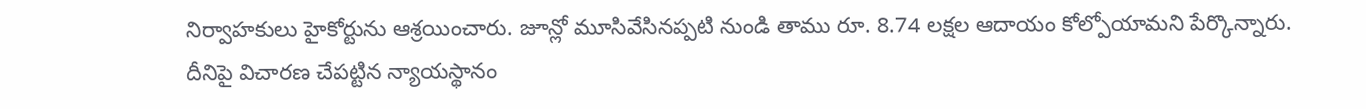నిర్వాహకులు హైకోర్టును ఆశ్రయించారు. జూన్లో మూసివేసినప్పటి నుండి తాము రూ. 8.74 లక్షల ఆదాయం కోల్పోయామని పేర్కొన్నారు. దీనిపై విచారణ చేపట్టిన న్యాయస్థానం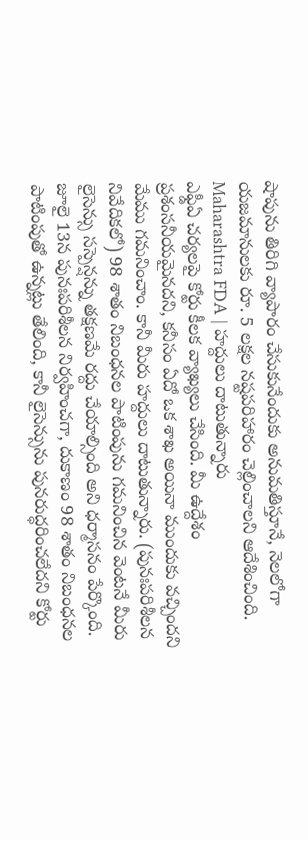షాపును తిరిగి వ్యాపారం చేసుకునేందుకు అనుమతిస్తూనే, నెలలోగా యజమానులకు రూ. 5 లక్షల నష్టపరిహారం చెల్లించాలని ఆదేశించింది.
Maharashtra FDA | హద్దులు దాటుతున్నారు
ఎఫ్డీఏ చర్యలపై కోర్టు కీలక వ్యాఖ్యలు చేసింది. మీ ఉద్దేశం ప్రశంసనీయమైనదని, కనీసం ఏదో ఒక శాఖ అయినా ముందుకు వచ్చిందని మేము గమనించాం. కానీ మీరు హద్దులు దాటుతున్నారు. (పునఃపరిశీలన నివేదికలో) 98 శాతం నిబంధనల పాటింపును గమనించిన వెంటనే మీరు లైసెన్సు సస్పెన్షన్ను తక్షణమే రద్దు చేయాల్సింది అని ధర్మాసనం పేర్కొంది. జూలై 13న పునఃపరిశీలన నిర్వహించగా, దుకాణం 98 శాతం నిబంధనల పాటింపుతో ఉన్నట్లు తేలింది, కానీ లైసెన్సును పునరుద్ధరించలేదని కోర్టు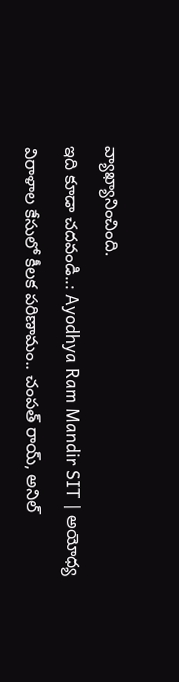వ్యాఖ్యానించింది.
ఇది కూడా చదవండి..: Ayodhya Ram Mandir SIT | అయోధ్య విరాళాల కేసులో కీలక పరిణామం.. చంపత్ రాయ్, అనిల్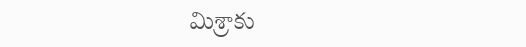మిశ్రాకు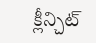క్లీన్చిట్